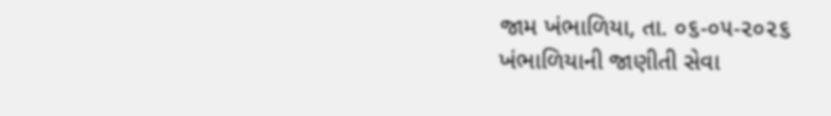જામ ખંભાળિયા, તા. ૦૬-૦૫-૨૦૨૬
ખંભાળિયાની જાણીતી સેવા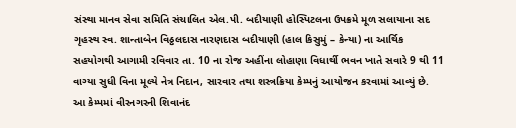સંસ્થા માનવ સેવા સમિતિ સંચાલિત એલ.પી. બદીયાણી હોસ્પિટલના ઉપક્રમે મૂળ સલાયાના સદ ગૃહસ્થ સ્વ. શાન્તાબેન વિઠ્ઠલદાસ નારણદાસ બદીયાણી (હાલ કિસુમું – કેન્યા) ના આર્થિક સહયોગથી આગામી રવિવાર તા. 10 ના રોજ અહીંના લોહાણા વિધાર્થી ભવન ખાતે સવારે 9 થી 11 વાગ્યા સુધી વિના મૂલ્યે નેત્ર નિદાન, સારવાર તથા શસ્ત્રક્રિયા કેમ્પનું આયોજન કરવામાં આવ્યું છે.
આ કેમ્પમાં વીરનગરની શિવાનંદ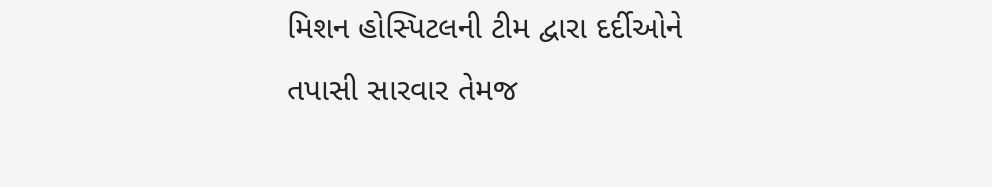મિશન હોસ્પિટલની ટીમ દ્વારા દર્દીઓને તપાસી સારવાર તેમજ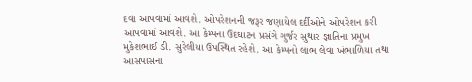દવા આપવામાં આવશે. ઓપરેશનની જરૂર જણાયેલ દર્દીઓને ઓપરેશન કરી આપવામાં આવશે. આ કેમ્પના ઉદઘાટન પ્રસંગે ગુર્જર સુથાર જ્ઞાતિના પ્રમુખ મુકેશભાઈ ડી. સુરેલીયા ઉપસ્થિત રહેશે. આ કેમ્પનો લાભ લેવા ખંભાળિયા તથા આસપાસના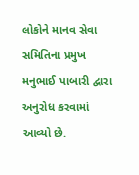લોકોને માનવ સેવા સમિતિના પ્રમુખ મનુભાઈ પાબારી દ્વારા અનુરોધ કરવામાં આવ્યો છે.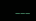___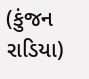(કુંજન રાડિયા)